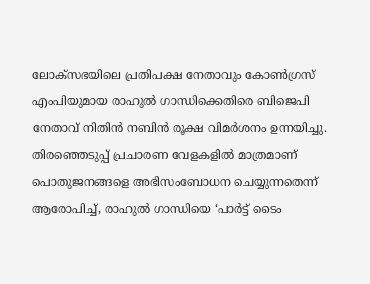ലോക്സഭയിലെ പ്രതിപക്ഷ നേതാവും കോൺഗ്രസ് എംപിയുമായ രാഹുൽ ഗാന്ധിക്കെതിരെ ബിജെപി നേതാവ് നിതിൻ നബിൻ രൂക്ഷ വിമർശനം ഉന്നയിച്ചു. തിരഞ്ഞെടുപ്പ് പ്രചാരണ വേളകളിൽ മാത്രമാണ് പൊതുജനങ്ങളെ അഭിസംബോധന ചെയ്യുന്നതെന്ന് ആരോപിച്ച്, രാഹുൽ ഗാന്ധിയെ ‘പാർട്ട് ടൈം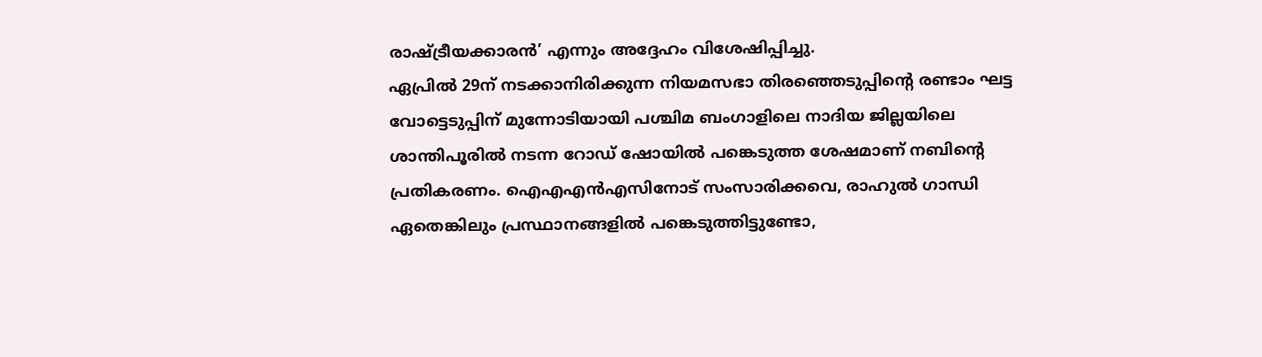രാഷ്ട്രീയക്കാരൻ’ എന്നും അദ്ദേഹം വിശേഷിപ്പിച്ചു.
ഏപ്രിൽ 29ന് നടക്കാനിരിക്കുന്ന നിയമസഭാ തിരഞ്ഞെടുപ്പിന്റെ രണ്ടാം ഘട്ട വോട്ടെടുപ്പിന് മുന്നോടിയായി പശ്ചിമ ബംഗാളിലെ നാദിയ ജില്ലയിലെ ശാന്തിപൂരിൽ നടന്ന റോഡ് ഷോയിൽ പങ്കെടുത്ത ശേഷമാണ് നബിന്റെ പ്രതികരണം. ഐഎഎൻഎസിനോട് സംസാരിക്കവെ, രാഹുൽ ഗാന്ധി ഏതെങ്കിലും പ്രസ്ഥാനങ്ങളിൽ പങ്കെടുത്തിട്ടുണ്ടോ,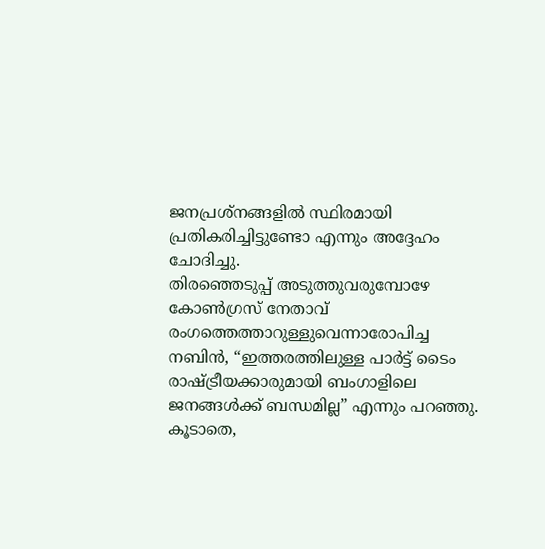ജനപ്രശ്നങ്ങളിൽ സ്ഥിരമായി പ്രതികരിച്ചിട്ടുണ്ടോ എന്നും അദ്ദേഹം ചോദിച്ചു.
തിരഞ്ഞെടുപ്പ് അടുത്തുവരുമ്പോഴേ കോൺഗ്രസ് നേതാവ് രംഗത്തെത്താറുള്ളുവെന്നാരോപിച്ച നബിൻ, “ഇത്തരത്തിലുള്ള പാർട്ട് ടൈം രാഷ്ട്രീയക്കാരുമായി ബംഗാളിലെ ജനങ്ങൾക്ക് ബന്ധമില്ല” എന്നും പറഞ്ഞു.
കൂടാതെ,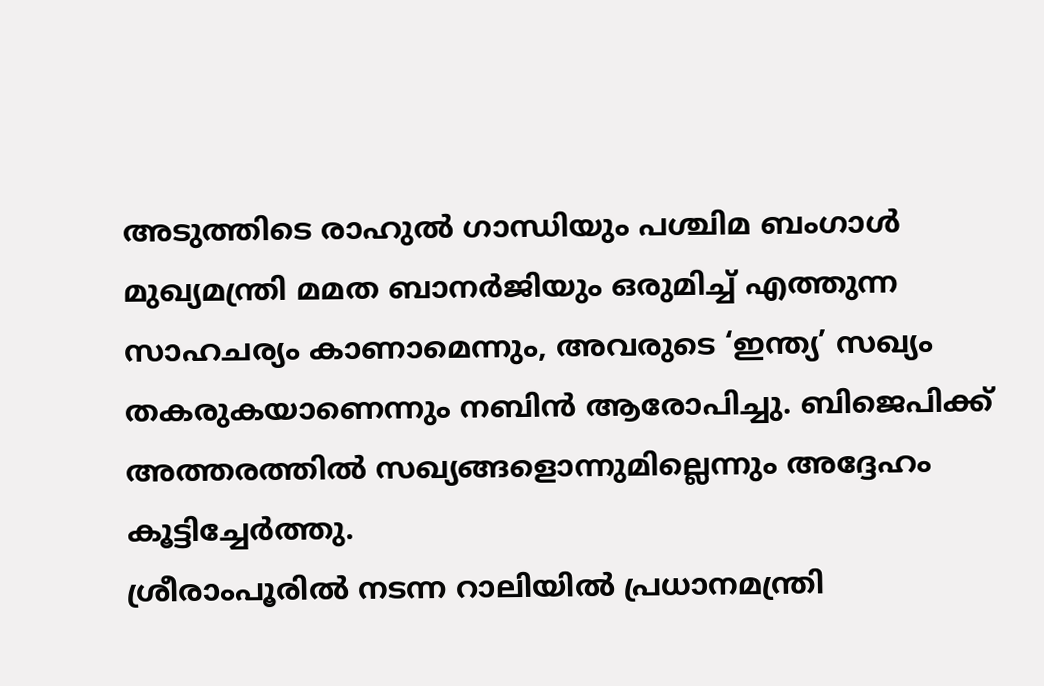അടുത്തിടെ രാഹുൽ ഗാന്ധിയും പശ്ചിമ ബംഗാൾ മുഖ്യമന്ത്രി മമത ബാനർജിയും ഒരുമിച്ച് എത്തുന്ന സാഹചര്യം കാണാമെന്നും, അവരുടെ ‘ഇന്ത്യ’ സഖ്യം തകരുകയാണെന്നും നബിൻ ആരോപിച്ചു. ബിജെപിക്ക് അത്തരത്തിൽ സഖ്യങ്ങളൊന്നുമില്ലെന്നും അദ്ദേഹം കൂട്ടിച്ചേർത്തു.
ശ്രീരാംപൂരിൽ നടന്ന റാലിയിൽ പ്രധാനമന്ത്രി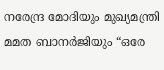നരേന്ദ്ര മോദിയും മുഖ്യമന്ത്രി മമത ബാനർജിയും “ഒരേ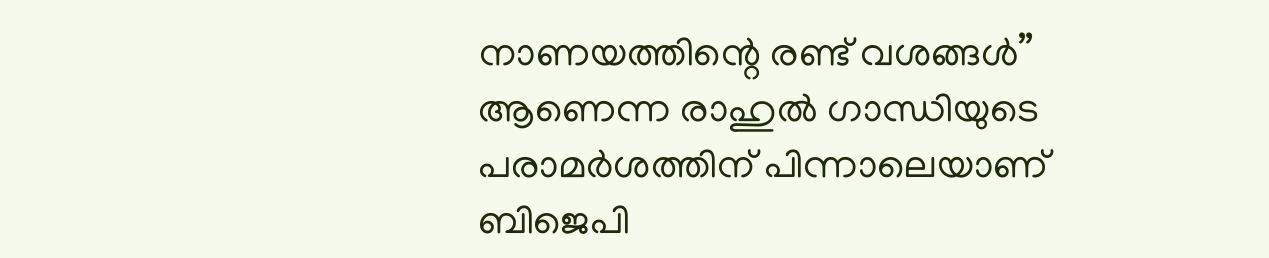നാണയത്തിന്റെ രണ്ട് വശങ്ങൾ” ആണെന്ന രാഹുൽ ഗാന്ധിയുടെ പരാമർശത്തിന് പിന്നാലെയാണ് ബിജെപി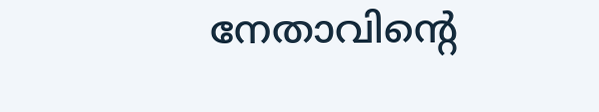നേതാവിന്റെ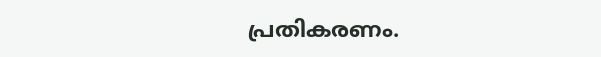പ്രതികരണം.